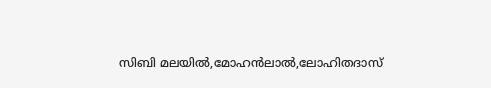സിബി മലയിൽ,മോഹൻലാൽ,ലോഹിതദാസ്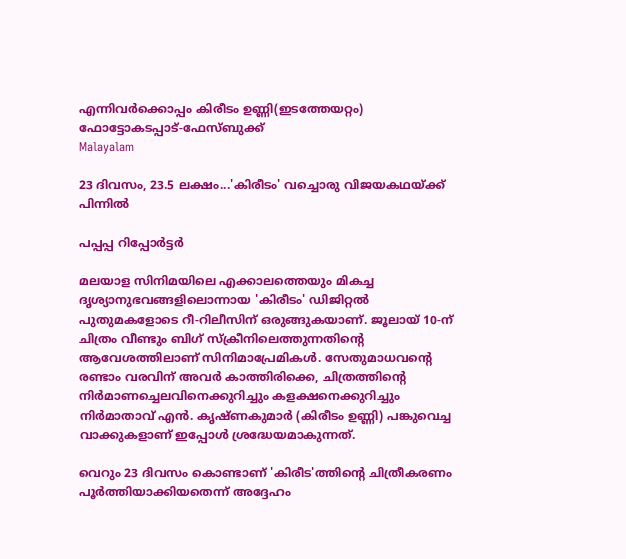എന്നിവർക്കൊപ്പം കിരീടം ഉണ്ണി(ഇടത്തേയറ്റം) ഫോട്ടോകടപ്പാട്-ഫേസ്ബുക്ക്
Malayalam

23 ദിവസം, 23.5 ലക്ഷം...'കിരീടം' വച്ചൊരു വിജയകഥയ്ക്ക് പിന്നിൽ

പപ്പപ്പ റിപ്പോര്‍ട്ടര്‍

മലയാള സിനിമയിലെ എക്കാലത്തെയും മികച്ച ദൃശ്യാനുഭവങ്ങളിലൊന്നായ 'കിരീടം' ഡിജിറ്റല്‍ പുതുമകളോടെ റീ-റിലീസിന് ഒരുങ്ങുകയാണ്. ജൂലായ് 10-ന് ചിത്രം വീണ്ടും ബിഗ് സ്‌ക്രീനിലെത്തുന്നതിന്റെ ആവേശത്തിലാണ് സിനിമാപ്രേമികള്‍. സേതുമാധവന്റെ രണ്ടാം വരവിന് അവർ കാത്തിരിക്കെ, ചിത്രത്തിന്റെ നിര്‍മാണച്ചെലവിനെക്കുറിച്ചും കളക്ഷനെക്കുറിച്ചും നിര്‍മാതാവ് എന്‍. കൃഷ്ണകുമാര്‍ (കിരീടം ഉണ്ണി) പങ്കുവെച്ച വാക്കുകളാണ് ഇപ്പോള്‍ ശ്രദ്ധേയമാകുന്നത്.

വെറും 23 ദിവസം കൊണ്ടാണ് 'കിരീട'ത്തിന്റെ ചിത്രീകരണം പൂര്‍ത്തിയാക്കിയതെന്ന് അദ്ദേഹം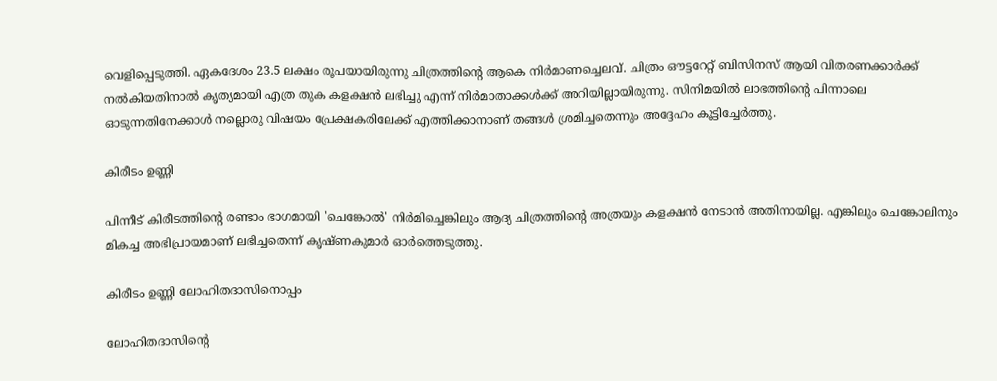വെളിപ്പെടുത്തി. ഏകദേശം 23.5 ലക്ഷം രൂപയായിരുന്നു ചിത്രത്തിന്റെ ആകെ നിര്‍മാണച്ചെലവ്. ചിത്രം ഔട്ടറേറ്റ് ബിസിനസ് ആയി വിതരണക്കാര്‍ക്ക് നല്‍കിയതിനാല്‍ കൃത്യമായി എത്ര തുക കളക്ഷന്‍ ലഭിച്ചു എന്ന് നിര്‍മാതാക്കള്‍ക്ക് അറിയില്ലായിരുന്നു. സിനിമയില്‍ ലാഭത്തിന്റെ പിന്നാലെ ഓടുന്നതിനേക്കാള്‍ നല്ലൊരു വിഷയം പ്രേക്ഷകരിലേക്ക് എത്തിക്കാനാണ് തങ്ങള്‍ ശ്രമിച്ചതെന്നും അദ്ദേഹം കൂട്ടിച്ചേര്‍ത്തു.

കിരീടം ഉണ്ണി

പിന്നീട് കിരീടത്തിന്റെ രണ്ടാം ഭാഗമായി 'ചെങ്കോല്‍' നിര്‍മിച്ചെങ്കിലും ആദ്യ ചിത്രത്തിന്റെ അത്രയും കളക്ഷന്‍ നേടാന്‍ അതിനായില്ല. എങ്കിലും ചെങ്കോലിനും മികച്ച അഭിപ്രായമാണ് ലഭിച്ചതെന്ന് കൃഷ്ണകുമാര്‍ ഓര്‍ത്തെടുത്തു.

കിരീടം ഉണ്ണി ലോഹിതദാസിനൊപ്പം

ലോഹിതദാസിന്റെ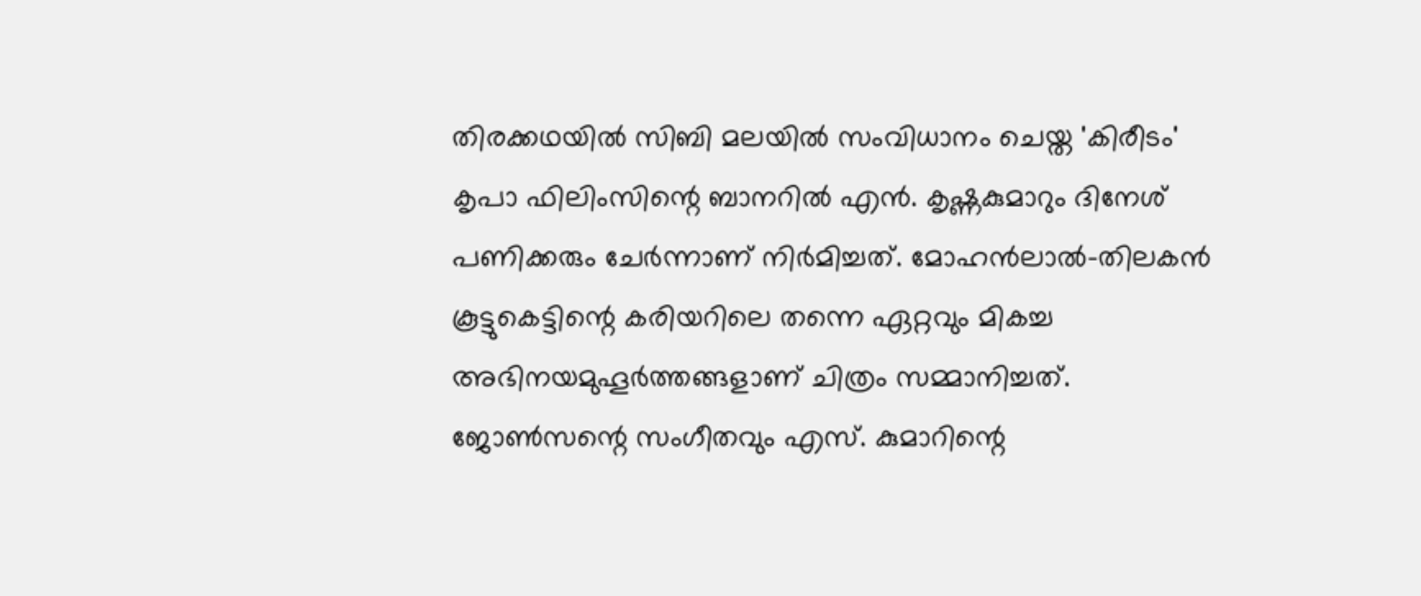തിരക്കഥയില്‍ സിബി മലയില്‍ സംവിധാനം ചെയ്ത 'കിരീടം' കൃപാ ഫിലിംസിന്റെ ബാനറില്‍ എന്‍. കൃഷ്ണകുമാറും ദിനേശ് പണിക്കരും ചേര്‍ന്നാണ് നിര്‍മിച്ചത്. മോഹന്‍ലാല്‍-തിലകന്‍ കൂട്ടുകെട്ടിന്റെ കരിയറിലെ തന്നെ ഏറ്റവും മികച്ച അഭിനയമുഹൂര്‍ത്തങ്ങളാണ് ചിത്രം സമ്മാനിച്ചത്. ജോണ്‍സന്റെ സംഗീതവും എസ്. കുമാറിന്റെ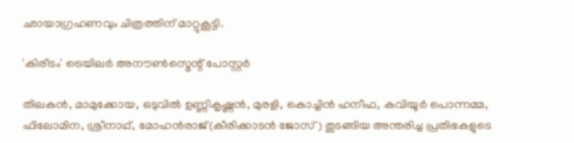ഛായാഗ്രഹണവും ചിത്രത്തിന് മാറ്റുകൂട്ടി.

'കിരീടം' ട്രെയിലർ അനൗൺസ്മെന്റ് പോസ്റ്റർ

തിലകന്‍, മാമുക്കോയ, ഒടുവില്‍ ഉണ്ണികൃഷ്ണന്‍, മുരളി, കൊച്ചിന്‍ ഹനീഫ, കവിയൂര്‍ പൊന്നമ്മ, ഫിലോമിന, ശ്രീനാഥ്, മോഹന്‍രാജ്(കീരിക്കാടന്‍ ജോസ്) തുടങ്ങിയ അന്തരിച്ച പ്രതിഭകളുടെ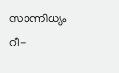സാന്നിധ്യം റീ-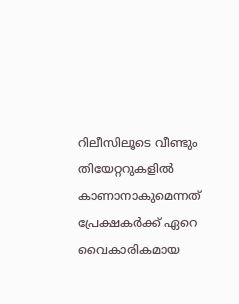റിലീസിലൂടെ വീണ്ടും തിയേറ്ററുകളില്‍ കാണാനാകുമെന്നത് പ്രേക്ഷകര്‍ക്ക് ഏറെ വൈകാരികമായ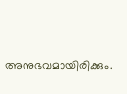അനുഭവമായിരിക്കും.